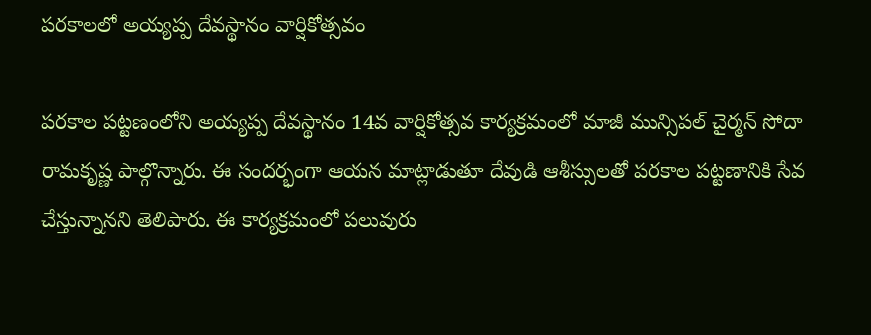పరకాలలో అయ్యప్ప దేవస్థానం వార్షికోత్సవం

పరకాల పట్టణంలోని అయ్యప్ప దేవస్థానం 14వ వార్షికోత్సవ కార్యక్రమంలో మాజీ మున్సిపల్ చైర్మన్ సోదా రామకృష్ణ పాల్గొన్నారు. ఈ సందర్భంగా ఆయన మాట్లాడుతూ దేవుడి ఆశీస్సులతో పరకాల పట్టణానికి సేవ చేస్తున్నానని తెలిపారు. ఈ కార్యక్రమంలో పలువురు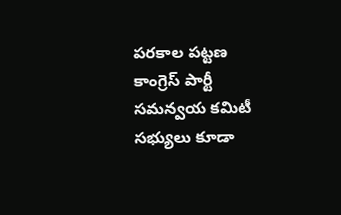పరకాల పట్టణ కాంగ్రెస్ పార్టీ సమన్వయ కమిటీ సభ్యులు కూడా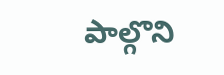పాల్గొని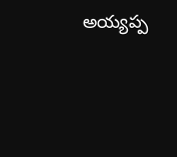అయ్యప్ప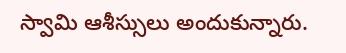స్వామి ఆశీస్సులు అందుకున్నారు.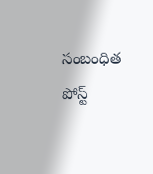సంబంధిత పోస్ట్